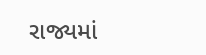રાજ્યમાં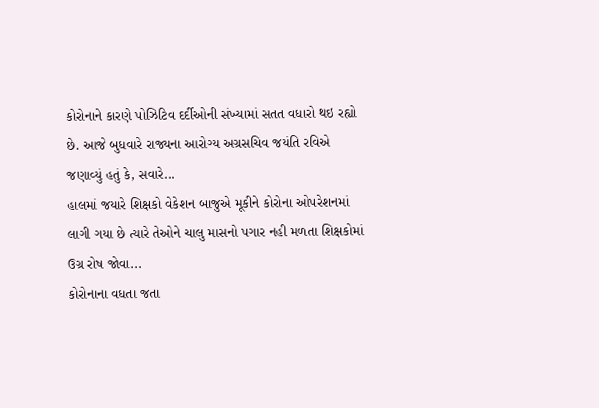કોરોનાને કારણે પોઝિટિવ દર્દીઓની સંખ્યામાં સતત વધારો થઇ રહ્યો છે. આજે બુધવારે રાજ્યના આરોગ્ય અગ્રસચિવ જયંતિ રવિએ જણાવ્યું હતું કે, સવારે...
હાલમાં જયારે શિક્ષકો વેકેશન બાજુએ મૂકીને કોરોના ઓપરેશનમાં લાગી ગયા છે ત્યારે તેઓને ચાલુ માસનો પગાર નહી મળતા શિક્ષકોમાં ઉગ્ર રોષ જોવા...
કોરોનાના વધતા જતા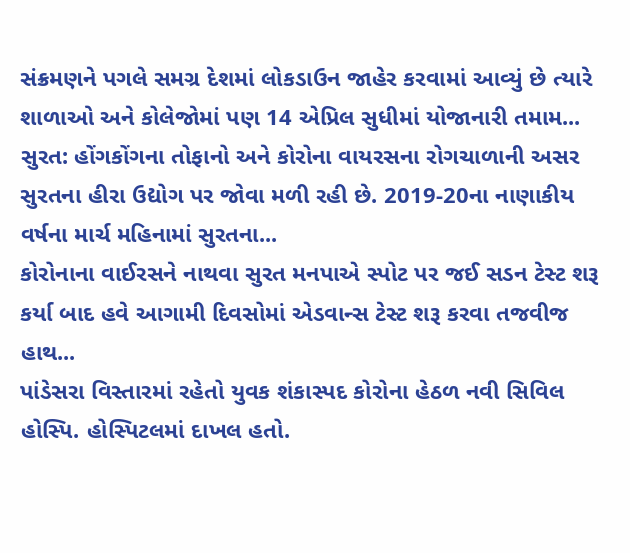સંક્રમણને પગલે સમગ્ર દેશમાં લોકડાઉન જાહેર કરવામાં આવ્યું છે ત્યારે શાળાઓ અને કોલેજોમાં પણ 14 એપ્રિલ સુધીમાં યોજાનારી તમામ...
સુરત: હોંગકોંગના તોફાનો અને કોરોના વાયરસના રોગચાળાની અસર સુરતના હીરા ઉદ્યોગ પર જોવા મળી રહી છે. 2019-20ના નાણાકીય વર્ષના માર્ચ મહિનામાં સુરતના...
કોરોનાના વાઈરસને નાથવા સુરત મનપાએ સ્પોટ પર જઈ સડન ટેસ્ટ શરૂ કર્યા બાદ હવે આગામી દિવસોમાં એડવાન્સ ટેસ્ટ શરૂ કરવા તજવીજ હાથ...
પાંડેસરા વિસ્તારમાં રહેતો યુવક શંકાસ્પદ કોરોના હેઠળ નવી સિવિલ હોસ્પિ. હોસ્પિટલમાં દાખલ હતો.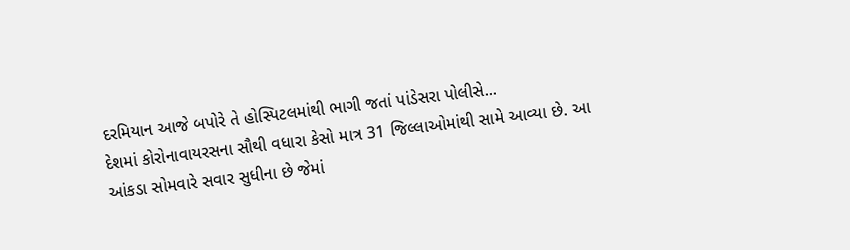દરમિયાન આજે બપોરે તે હોસ્પિટલમાંથી ભાગી જતાં પાંડેસરા પોલીસે...
દેશમાં કોરોનાવાયરસના સૌથી વધારા કેસો માત્ર 31 જિલ્લાઓમાંથી સામે આવ્યા છે. આ આંકડા સોમવારે સવાર સુધીના છે જેમાં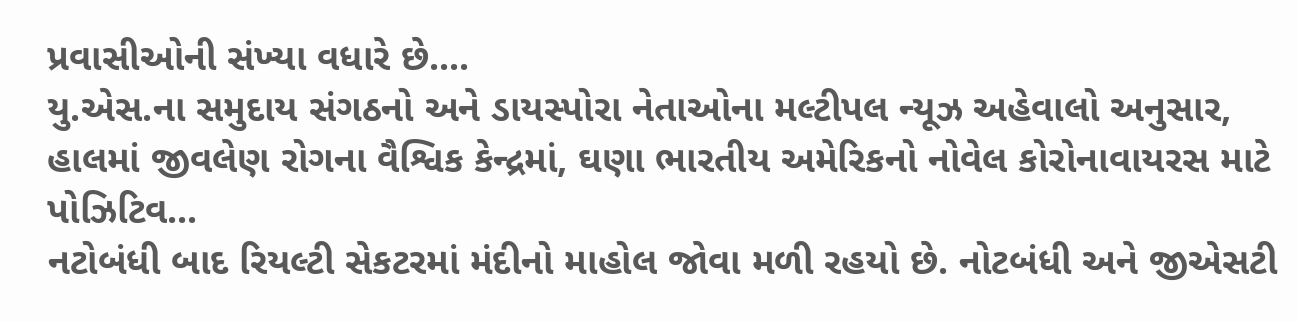પ્રવાસીઓની સંખ્યા વધારે છે....
યુ.એસ.ના સમુદાય સંગઠનો અને ડાયસ્પોરા નેતાઓના મલ્ટીપલ ન્યૂઝ અહેવાલો અનુસાર, હાલમાં જીવલેણ રોગના વૈશ્વિક કેન્દ્રમાં, ઘણા ભારતીય અમેરિકનો નોવેલ કોરોનાવાયરસ માટે પોઝિટિવ...
નટોબંધી બાદ રિયલ્ટી સેકટરમાં મંદીનો માહોલ જોવા મળી રહયો છે. નોટબંધી અને જીએસટી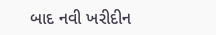બાદ નવી ખરીદીન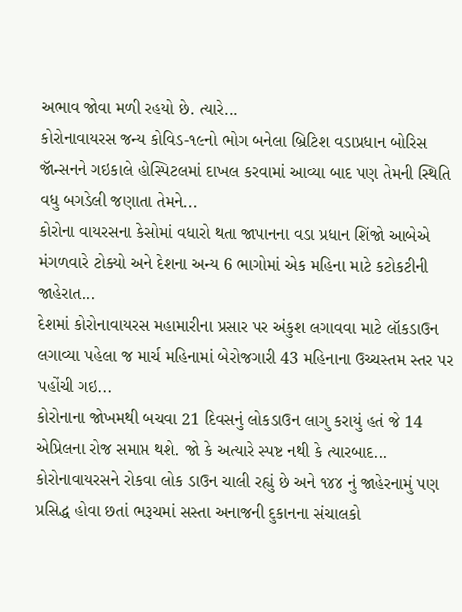અભાવ જોવા મળી રહયો છે. ત્યારે...
કોરોનાવાયરસ જન્ય કોવિડ-૧૯નો ભોગ બનેલા બ્રિટિશ વડાપ્રધાન બોરિસ જૉન્સનને ગઇકાલે હોસ્પિટલમાં દાખલ કરવામાં આવ્યા બાદ પણ તેમની સ્થિતિ વધુ બગડેલી જણાતા તેમને...
કોરોના વાયરસના કેસોમાં વધારો થતા જાપાનના વડા પ્રધાન શિંજો આબેએ મંગળવારે ટોક્યો અને દેશના અન્ય 6 ભાગોમાં એક મહિના માટે કટોકટીની જાહેરાત...
દેશમાં કોરોનાવાયરસ મહામારીના પ્રસાર પર અંકુશ લગાવવા માટે લૉકડાઉન લગાવ્યા પહેલા જ માર્ચ મહિનામાં બેરોજગારી 43 મહિનાના ઉચ્ચસ્તમ સ્તર પર પહોંચી ગઇ...
કોરોનાના જોખમથી બચવા 21 દિવસનું લોકડાઉન લાગુ કરાયું હતં જે 14 એપ્રિલના રોજ સમાપ્ત થશે. જો કે અત્યારે સ્પષ્ટ નથી કે ત્યારબાદ...
કોરોનાવાયરસને રોકવા લોક ડાઉન ચાલી રહ્યું છે અને ૧૪૪ નું જાહેરનામું પણ પ્રસિદ્ધ હોવા છતાં ભરૂચમાં સસ્તા અનાજની દુકાનના સંચાલકો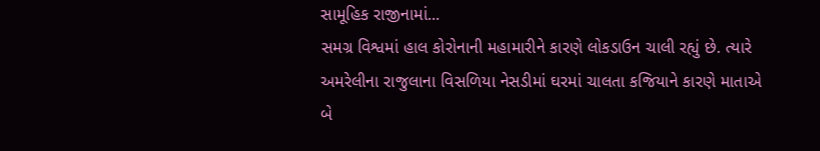સામૂહિક રાજીનામાં...
સમગ્ર વિશ્વમાં હાલ કોરોનાની મહામારીને કારણે લોકડાઉન ચાલી રહ્યું છે. ત્યારે અમરેલીના રાજુલાના વિસળિયા નેસડીમાં ઘરમાં ચાલતા કજિયાને કારણે માતાએ બે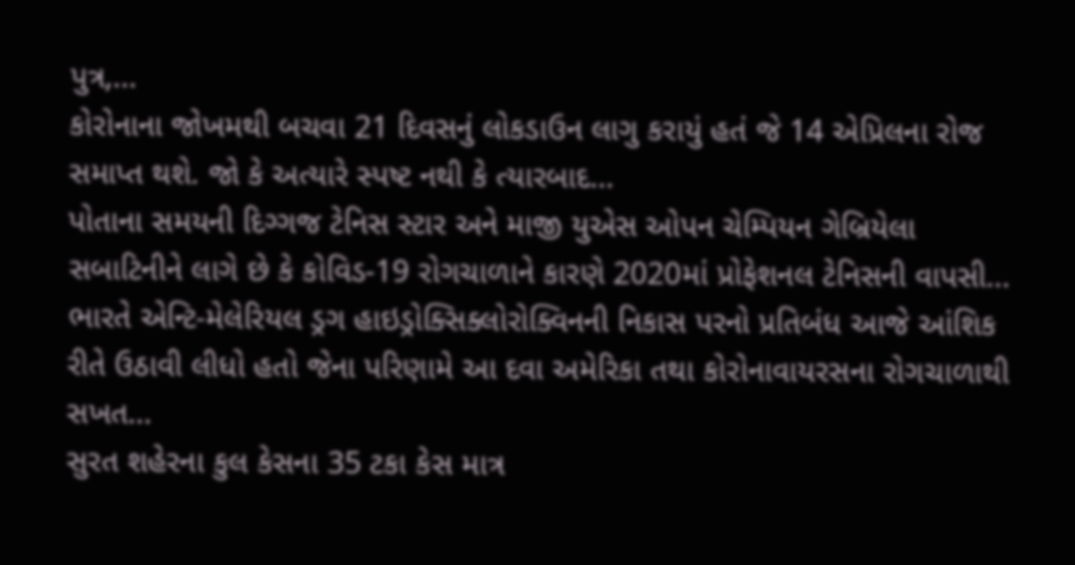પુત્ર,...
કોરોનાના જોખમથી બચવા 21 દિવસનું લોકડાઉન લાગુ કરાયું હતં જે 14 એપ્રિલના રોજ સમાપ્ત થશે. જો કે અત્યારે સ્પષ્ટ નથી કે ત્યારબાદ...
પોતાના સમયની દિગ્ગજ ટેનિસ સ્ટાર અને માજી યુએસ ઓપન ચેમ્પિયન ગેબ્રિયેલા સબાટિનીને લાગે છે કે કોવિડ-19 રોગચાળાને કારણે 2020માં પ્રોફેશનલ ટેનિસની વાપસી...
ભારતે એન્ટિ-મેલેરિયલ ડ્રગ હાઇડ્રોક્સિક્લોરોક્વિનની નિકાસ પરનો પ્રતિબંધ આજે આંશિક રીતે ઉઠાવી લીધો હતો જેના પરિણામે આ દવા અમેરિકા તથા કોરોનાવાયરસના રોગચાળાથી સખત...
સુરત શહેરના કુલ કેસના 35 ટકા કેસ માત્ર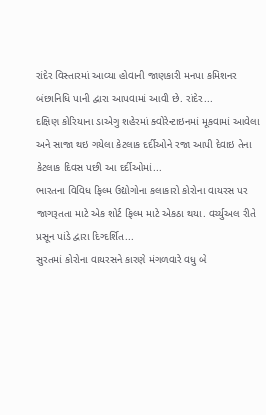રાંદેર વિસ્તારમાં આવ્યા હોવાની જાણકારી મનપા કમિશનર બંછાનિધિ પાની દ્વારા આપવામાં આવી છે. રાંદેર...
દક્ષિણ કોરિયાના ડાએગુ શહેરમાં ક્વોરેન્ટાઇનમાં મૂકવામાં આવેલા અને સાજા થઇ ગયેલા કેટલાક દર્દીઓને રજા આપી દેવાઇ તેના કેટલાક દિવસ પછી આ દર્દીઓમાં...
ભારતના વિવિધ ફિલ્મ ઉદ્યોગોના કલાકારો કોરોના વાયરસ પર જાગરૂતતા માટે એક શોર્ટ ફિલ્મ માટે એકઠા થયા. વર્ચ્યુઅલ રીતે પ્રસૂન પાંડે દ્વારા દિગ્દર્શિત...
સુરતમાં કોરોના વાયરસને કારણે મંગળવારે વધુ બે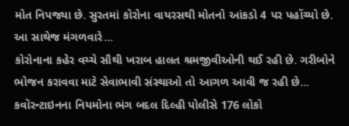મોત નિપજ્યા છે. સુરતમાં કોરોના વાયરસથી મોતનો આંકડો 4 પર પહોંચ્યો છે. આ સાથેજ મંગળવારે...
કોરોનાના કહેર વચ્ચે સૌથી ખરાબ હાલત શ્રમજીવીઓની થઈ રહી છે. ગરીબોને ભોજન કરાવવા માટે સેવાભાવી સંસ્થાઓ તો આગળ આવી જ રહી છે...
કવૉરન્ટાઇનના નિયમોના ભંગ બદલ દિલ્હી પોલીસે 176 લોકો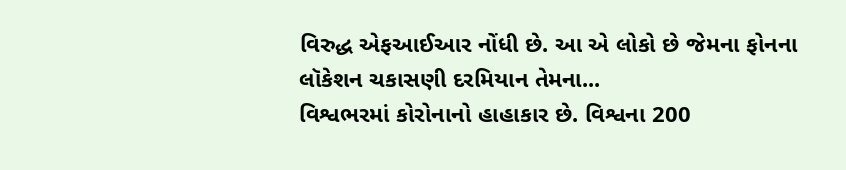વિરુદ્ધ એફઆઈઆર નોંધી છે. આ એ લોકો છે જેમના ફોનના લૉકેશન ચકાસણી દરમિયાન તેમના...
વિશ્વભરમાં કોરોનાનો હાહાકાર છે. વિશ્વના 200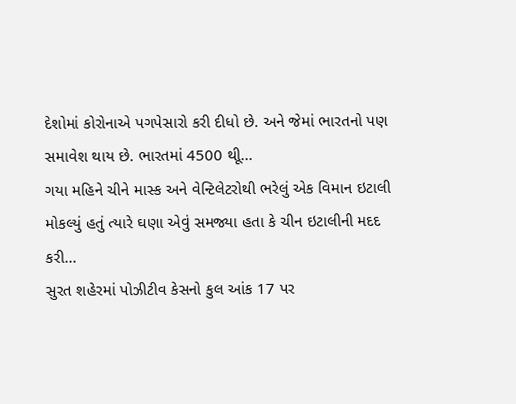દેશોમાં કોરોનાએ પગપેસારો કરી દીધો છે. અને જેમાં ભારતનો પણ સમાવેશ થાય છે. ભારતમાં 4500 થીૂ...
ગયા મહિને ચીને માસ્ક અને વેન્ટિલેટરોથી ભરેલું એક વિમાન ઇટાલી મોકલ્યું હતું ત્યારે ઘણા એવું સમજ્યા હતા કે ચીન ઇટાલીની મદદ કરી...
સુરત શહેરમાં પોઝીટીવ કેસનો કુલ આંક 17 પર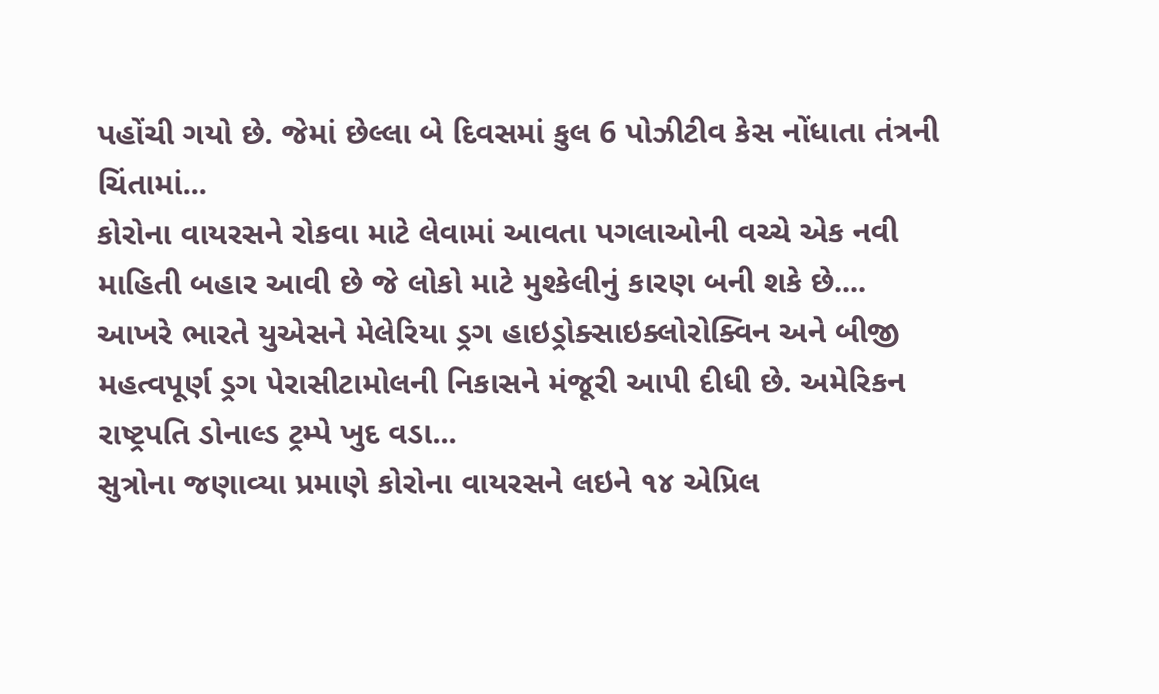પહોંચી ગયો છે. જેમાં છેલ્લા બે દિવસમાં કુલ 6 પોઝીટીવ કેસ નોંધાતા તંત્રની ચિંતામાં...
કોરોના વાયરસને રોકવા માટે લેવામાં આવતા પગલાઓની વચ્ચે એક નવી માહિતી બહાર આવી છે જે લોકો માટે મુશ્કેલીનું કારણ બની શકે છે....
આખરે ભારતે યુએસને મેલેરિયા ડ્રગ હાઇડ્રોક્સાઇક્લોરોક્વિન અને બીજી મહત્વપૂર્ણ ડ્રગ પેરાસીટામોલની નિકાસને મંજૂરી આપી દીધી છે. અમેરિકન રાષ્ટ્રપતિ ડોનાલ્ડ ટ્રમ્પે ખુદ વડા...
સુત્રોના જણાવ્યા પ્રમાણે કોરોના વાયરસને લઇને ૧૪ એપ્રિલ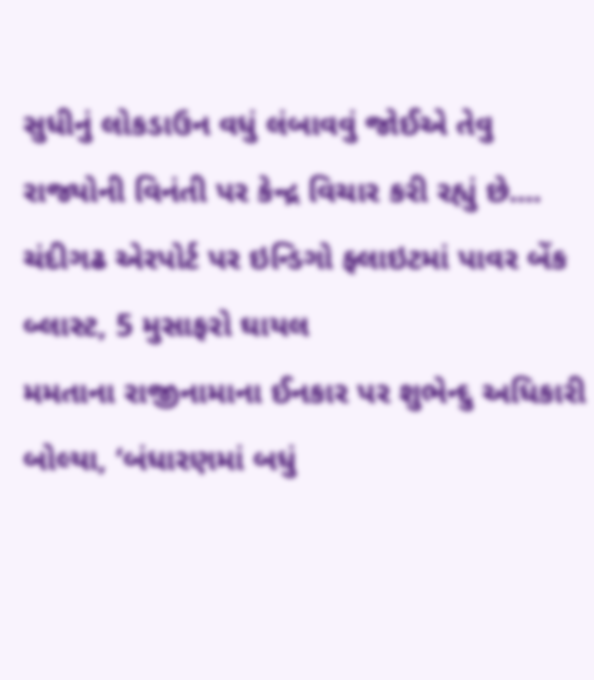સુધીનું લોકડાઉન વધું લંબાવવું જોઈએ તેવુ રાજ્યોની વિનંતી પર કેન્દ્ર વિચાર કરી રહ્યું છે....
ચંદીગઢ એરપોર્ટ પર ઇન્ડિગો ફ્લાઇટમાં પાવર બેંક બ્લાસ્ટ, 5 મુસાફરો ઘાયલ
મમતાના રાજીનામાના ઈનકાર પર શુભેન્દુ અધિકારી બોલ્યા, ‘બંધારણમાં બધું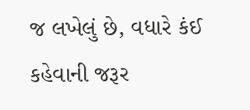જ લખેલું છે, વધારે કંઈ કહેવાની જરૂર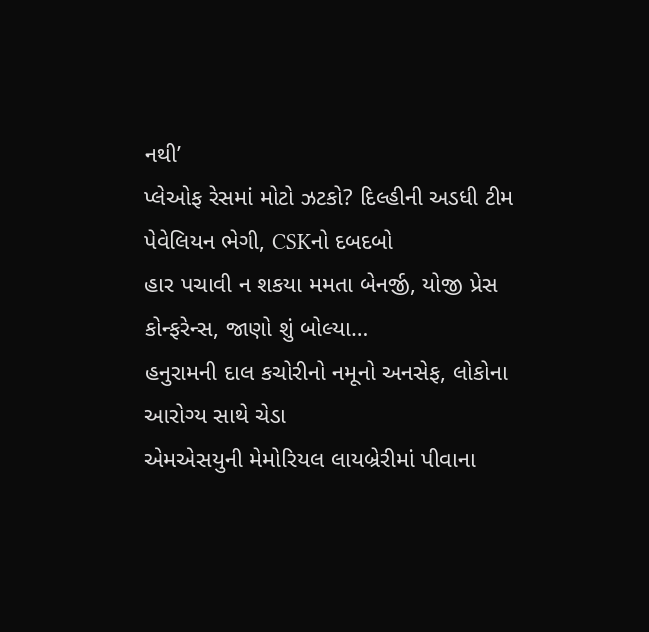નથી’
પ્લેઓફ રેસમાં મોટો ઝટકો? દિલ્હીની અડધી ટીમ પેવેલિયન ભેગી, CSKનો દબદબો
હાર પચાવી ન શકયા મમતા બેનર્જી, યોજી પ્રેસ કોન્ફરેન્સ, જાણો શું બોલ્યા…
હનુરામની દાલ કચોરીનો નમૂનો અનસેફ, લોકોના આરોગ્ય સાથે ચેડા
એમએસયુની મેમોરિયલ લાયબ્રેરીમાં પીવાના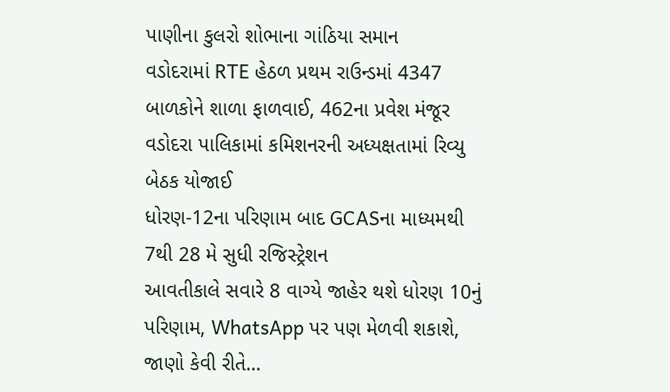પાણીના કુલરો શોભાના ગાંઠિયા સમાન
વડોદરામાં RTE હેઠળ પ્રથમ રાઉન્ડમાં 4347 બાળકોને શાળા ફાળવાઈ, 462ના પ્રવેશ મંજૂર
વડોદરા પાલિકામાં કમિશનરની અધ્યક્ષતામાં રિવ્યુ બેઠક યોજાઈ
ધોરણ-12ના પરિણામ બાદ GCASના માધ્યમથી 7થી 28 મે સુધી રજિસ્ટ્રેશન
આવતીકાલે સવારે 8 વાગ્યે જાહેર થશે ધોરણ 10નું પરિણામ, WhatsApp પર પણ મેળવી શકાશે, જાણો કેવી રીતે…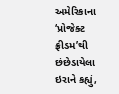અમેરિકાના ‘પ્રોજેક્ટ ફ્રીડમ’થી છંછેડાયેલા ઇરાને કહ્યું,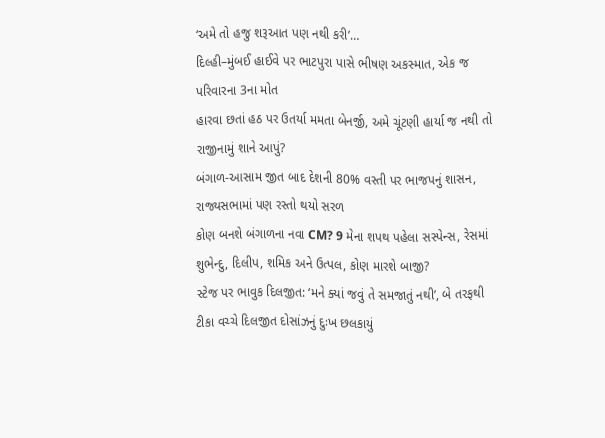‘અમે તો હજુ શરૂઆત પણ નથી કરી’…
દિલ્હી–મુંબઈ હાઈવે પર ભાટપુરા પાસે ભીષણ અકસ્માત, એક જ પરિવારના 3ના મોત
હારવા છતાં હઠ પર ઉતર્યા મમતા બેનર્જી, અમે ચૂંટણી હાર્યા જ નથી તો રાજીનામું શાને આપું?
બંગાળ-આસામ જીત બાદ દેશની 80% વસ્તી પર ભાજપનું શાસન, રાજ્યસભામાં પણ રસ્તો થયો સરળ
કોણ બનશે બંગાળના નવા CM? 9 મેના શપથ પહેલા સસ્પેન્સ, રેસમાં શુભેન્દુ, દિલીપ, શમિક અને ઉત્પલ, કોણ મારશે બાજી?
સ્ટેજ પર ભાવુક દિલજીત: ‘મને ક્યાં જવું તે સમજાતું નથી’, બે તરફથી ટીકા વચ્ચે દિલજીત દોસાંઝનું દુઃખ છલકાયું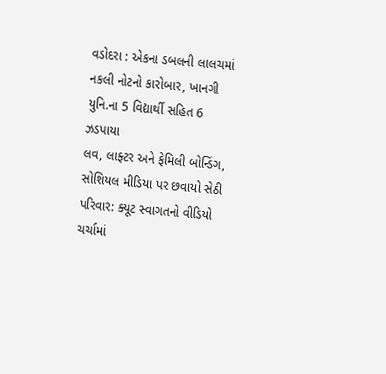વડોદરા : એકના ડબલની લાલચમાં નકલી નોટનો કારોબાર, ખાનગી યુનિ.ના 5 વિદ્યાર્થી સહિત 6 ઝડપાયા
લવ, લાફ્ટર અને ફેમિલી બોન્ડિંગ, સોશિયલ મીડિયા પર છવાયો સેઠી પરિવાર: ક્યૂટ સ્વાગતનો વીડિયો ચર્ચામાં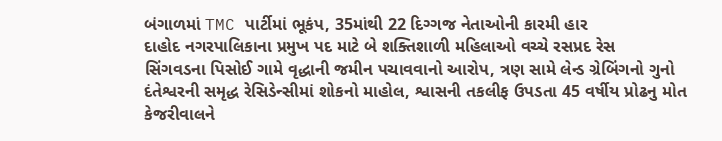બંગાળમાં TMC પાર્ટીમાં ભૂકંપ, 35માંથી 22 દિગ્ગજ નેતાઓની કારમી હાર
દાહોદ નગરપાલિકાના પ્રમુખ પદ માટે બે શક્તિશાળી મહિલાઓ વચ્ચે રસપ્રદ રેસ
સિંગવડના પિસોઈ ગામે વૃદ્ધાની જમીન પચાવવાનો આરોપ, ત્રણ સામે લેન્ડ ગ્રેબિંગનો ગુનો
દંતેશ્વરની સમૃદ્ધ રેસિડેન્સીમાં શોકનો માહોલ, શ્વાસની તકલીફ ઉપડતા 45 વર્ષીય પ્રોઢનુ મોત
કેજરીવાલને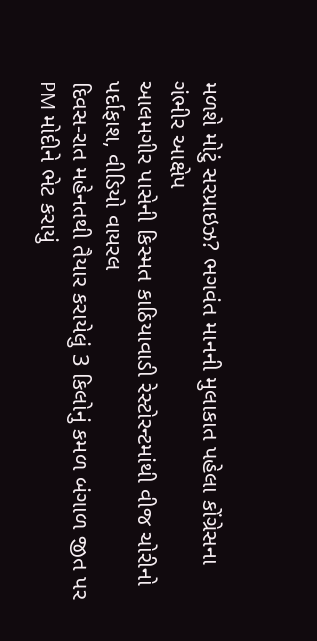મળશે મોટું સરપ્રાઇઝ? ભગવંત માનની મુલાકાત પહેલા કોંગ્રેસના ગંભીર આક્ષેપ
આલમગીર પાસેની કિસ્મત કાઠિયાવાડી રેસ્ટોરન્ટમાંથી વીજ ચોરીનો પર્દાફાશ, વીડિયો વાયરલ
દિવસ-રાત મહેનતથી તૈયાર કરાયેલું 3 કિલોનું કમળ બંગાળ જીત પર PM મોદીને ભેટ કરાયું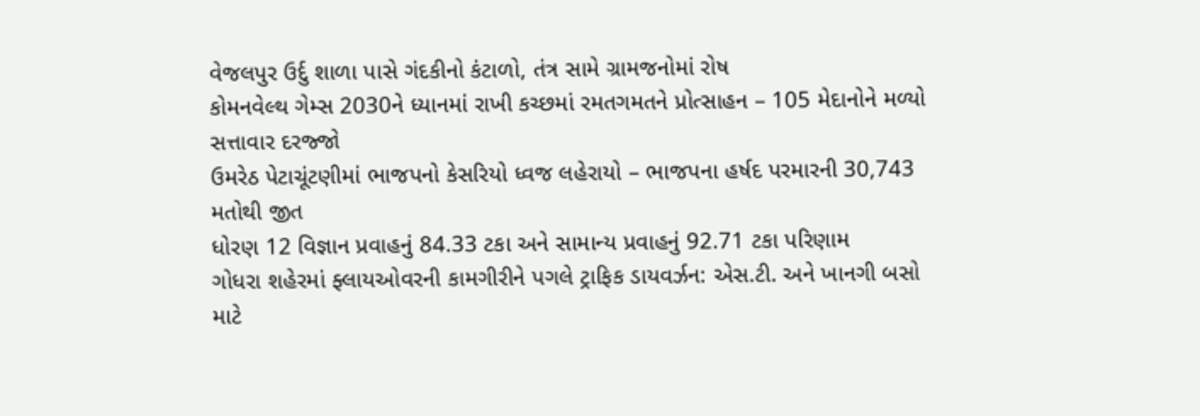વેજલપુર ઉર્દુ શાળા પાસે ગંદકીનો કંટાળો, તંત્ર સામે ગ્રામજનોમાં રોષ
કોમનવેલ્થ ગેમ્સ 2030ને ધ્યાનમાં રાખી કચ્છમાં રમતગમતને પ્રોત્સાહન – 105 મેદાનોને મળ્યો સત્તાવાર દરજ્જો
ઉમરેઠ પેટાચૂંટણીમાં ભાજપનો કેસરિયો ધ્વજ લહેરાયો – ભાજપના હર્ષદ પરમારની 30,743 મતોથી જીત
ધોરણ 12 વિજ્ઞાન પ્રવાહનું 84.33 ટકા અને સામાન્ય પ્રવાહનું 92.71 ટકા પરિણામ
ગોધરા શહેરમાં ફ્લાયઓવરની કામગીરીને પગલે ટ્રાફિક ડાયવર્ઝન: એસ.ટી. અને ખાનગી બસો માટે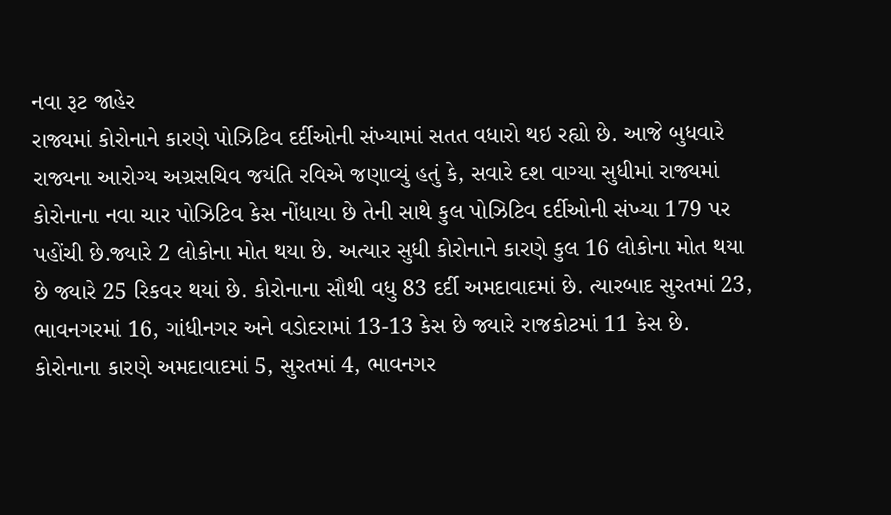નવા રૂટ જાહેર
રાજ્યમાં કોરોનાને કારણે પોઝિટિવ દર્દીઓની સંખ્યામાં સતત વધારો થઇ રહ્યો છે. આજે બુધવારે રાજ્યના આરોગ્ય અગ્રસચિવ જયંતિ રવિએ જણાવ્યું હતું કે, સવારે દશ વાગ્યા સુધીમાં રાજ્યમાં કોરોનાના નવા ચાર પોઝિટિવ કેસ નોંધાયા છે તેની સાથે કુલ પોઝિટિવ દર્દીઓની સંખ્યા 179 પર પહોંચી છે.જ્યારે 2 લોકોના મોત થયા છે. અત્યાર સુધી કોરોનાને કારણે કુલ 16 લોકોના મોત થયા છે જ્યારે 25 રિકવર થયાં છે. કોરોનાના સૌથી વધુ 83 દર્દી અમદાવાદમાં છે. ત્યારબાદ સુરતમાં 23, ભાવનગરમાં 16, ગાંધીનગર અને વડોદરામાં 13-13 કેસ છે જ્યારે રાજકોટમાં 11 કેસ છે. કોરોનાના કારણે અમદાવાદમાં 5, સુરતમાં 4, ભાવનગર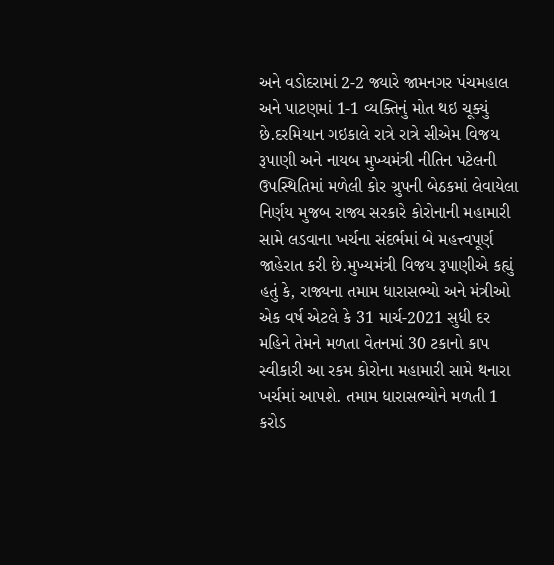અને વડોદરામાં 2-2 જ્યારે જામનગર પંચમહાલ અને પાટણમાં 1-1 વ્યક્તિનું મોત થઇ ચૂક્યું છે.દરમિયાન ગઇકાલે રાત્રે રાત્રે સીએમ વિજય રૂપાણી અને નાયબ મુખ્યમંત્રી નીતિન પટેલની ઉપસ્થિતિમાં મળેલી કોર ગ્રુપની બેઠકમાં લેવાયેલા નિર્ણય મુજબ રાજ્ય સરકારે કોરોનાની મહામારી સામે લડવાના ખર્ચના સંદર્ભમાં બે મહત્ત્વપૂર્ણ જાહેરાત કરી છે.મુખ્યમંત્રી વિજય રૂપાણીએ કહ્યું હતું કે, રાજ્યના તમામ ધારાસભ્યો અને મંત્રીઓ એક વર્ષ એટલે કે 31 માર્ચ-2021 સુધી દર મહિને તેમને મળતા વેતનમાં 30 ટકાનો કાપ સ્વીકારી આ રકમ કોરોના મહામારી સામે થનારા ખર્ચમાં આપશે. તમામ ધારાસભ્યોને મળતી 1 કરોડ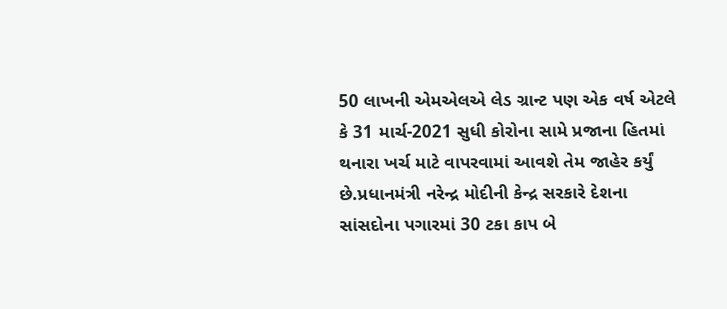50 લાખની એમએલએ લેડ ગ્રાન્ટ પણ એક વર્ષ એટલે કે 31 માર્ચ-2021 સુધી કોરોના સામે પ્રજાના હિતમાં થનારા ખર્ચ માટે વાપરવામાં આવશે તેમ જાહેર કર્યું છે.પ્રધાનમંત્રી નરેન્દ્ર મોદીની કેન્દ્ર સરકારે દેશના સાંસદોના પગારમાં 30 ટકા કાપ બે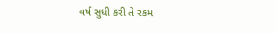વર્ષ સુધી કરી તે રકમ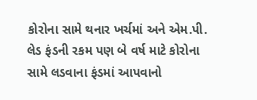કોરોના સામે થનાર ખર્ચમાં અને એમ.પી. લેડ ફંડની રકમ પણ બે વર્ષ માટે કોરોના સામે લડવાના ફંડમાં આપવાનો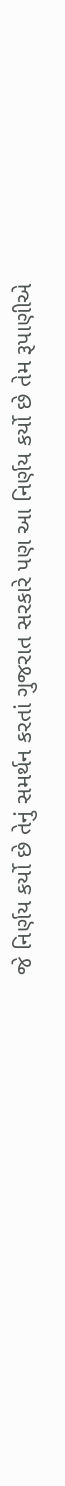જે નિર્ણય કર્યો છે તેનું સમર્થન કરતાં ગુજરાત સરકારે પણ આ નિર્ણય કર્યો છે તેમ રૂપાણીએ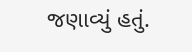જણાવ્યું હતું.